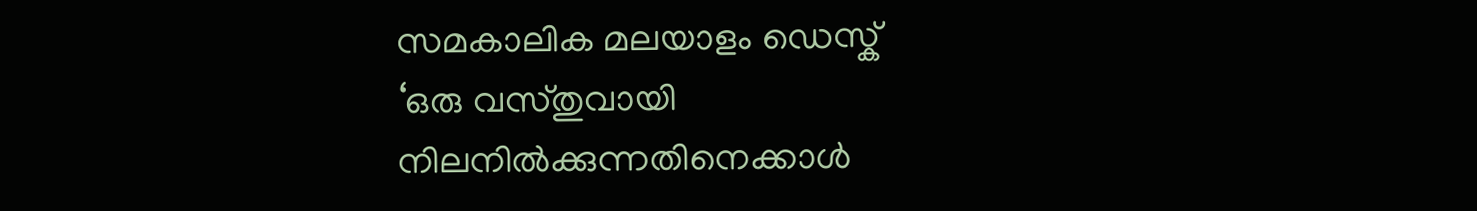സമകാലിക മലയാളം ഡെസ്ക്
‘ഒരു വസ്തുവായി നിലനിൽക്കുന്നതിനെക്കാൾ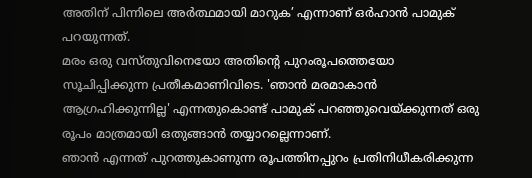അതിന് പിന്നിലെ അർത്ഥമായി മാറുക’ എന്നാണ് ഒർഹാൻ പാമുക് പറയുന്നത്.
മരം ഒരു വസ്തുവിനെയോ അതിന്റെ പുറംരൂപത്തെയോ സൂചിപ്പിക്കുന്ന പ്രതീകമാണിവിടെ. 'ഞാൻ മരമാകാൻ ആഗ്രഹിക്കുന്നില്ല' എന്നതുകൊണ്ട് പാമുക് പറഞ്ഞുവെയ്ക്കുന്നത് ഒരു രൂപം മാത്രമായി ഒതുങ്ങാൻ തയ്യാറല്ലെന്നാണ്.
ഞാൻ എന്നത് പുറത്തുകാണുന്ന രൂപത്തിനപ്പുറം പ്രതിനിധീകരിക്കുന്ന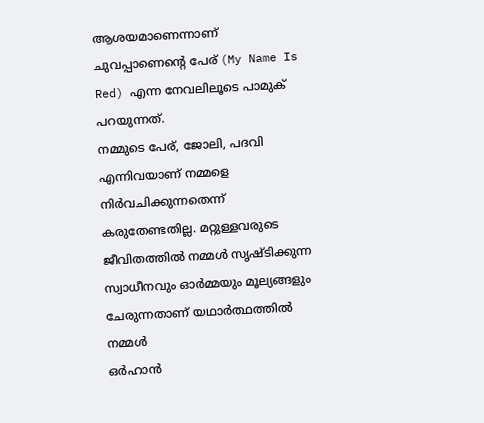ആശയമാണെന്നാണ് ചുവപ്പാണെന്റെ പേര് (My Name Is Red) എന്ന നേവലിലൂടെ പാമുക് പറയുന്നത്.
നമ്മുടെ പേര്, ജോലി, പദവി എന്നിവയാണ് നമ്മളെ നിർവചിക്കുന്നതെന്ന് കരുതേണ്ടതില്ല. മറ്റുള്ളവരുടെ ജീവിതത്തിൽ നമ്മൾ സൃഷ്ടിക്കുന്ന സ്വാധീനവും ഓർമ്മയും മൂല്യങ്ങളും ചേരുന്നതാണ് യഥാർത്ഥത്തിൽ നമ്മൾ
ഒർഹാൻ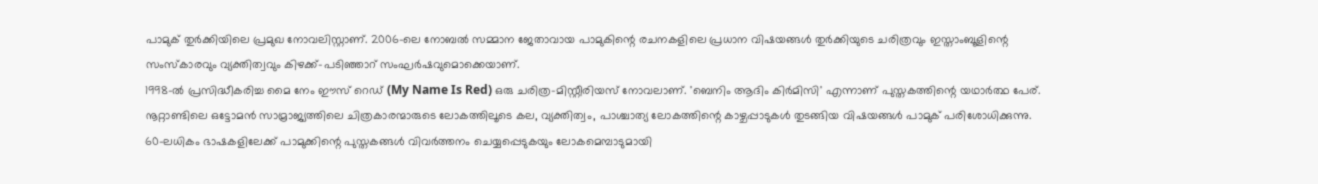പാമുക് തുർക്കിയിലെ പ്രമുഖ നോവലിസ്റ്റാണ്. 2006-ലെ നോബൽ സമ്മാന ജേതാവായ പാമുകിന്റെ രചനകളിലെ പ്രധാന വിഷയങ്ങൾ തുർക്കിയുടെ ചരിത്രവും ഇസ്താംബൂളിന്റെ സംസ്കാരവും വ്യക്തിത്വവും കിഴക്ക്–പടിഞ്ഞാറ് സംഘർഷവുമൊക്കെയാണ്.
1998-ൽ പ്രസിദ്ധീകരിച്ച മൈ നേം ഈസ് റെഡ് (My Name Is Red) ഒരു ചരിത്ര-മിസ്റ്റീരിയസ് നോവലാണ്. 'ബെനിം ആദിം കിർമിസി' എന്നാണ് പുസ്തകത്തിന്റെ യഥാർത്ഥ പേര്. നൂറ്റാണ്ടിലെ ഒട്ടോമൻ സാമ്രാജ്യത്തിലെ ചിത്രകാരന്മാരുടെ ലോകത്തിലൂടെ കല, വ്യക്തിത്വം, പാശ്ചാത്യ ലോകത്തിന്റെ കാഴ്ചപ്പാടുകൾ തുടങ്ങിയ വിഷയങ്ങൾ പാമുക് പരിശോധിക്കുന്നു.
60-ലധികം ഭാഷകളിലേക്ക് പാമുക്കിന്റെ പുസ്തകങ്ങൾ വിവർത്തനം ചെയ്യപ്പെടുകയും ലോകമെമ്പാടുമായി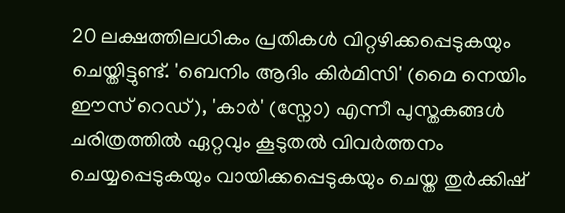20 ലക്ഷത്തിലധികം പ്രതികൾ വിറ്റഴിക്കപ്പെടുകയും ചെയ്തിട്ടുണ്ട്. 'ബെനിം ആദിം കിർമിസി' (മൈ നെയിം ഈസ് റെഡ്), 'കാർ' (സ്നോ) എന്നീ പുസ്തകങ്ങൾ ചരിത്രത്തിൽ ഏറ്റവും കൂടുതൽ വിവർത്തനം ചെയ്യപ്പെടുകയും വായിക്കപ്പെടുകയും ചെയ്ത തുർക്കിഷ്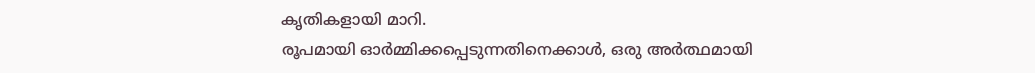കൃതികളായി മാറി.
രൂപമായി ഓർമ്മിക്കപ്പെടുന്നതിനെക്കാൾ, ഒരു അർത്ഥമായി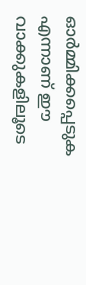ഓർമ്മിക്കപ്പെടുക എന്നാണ് ഈ വാക്കുകളിലൂടെ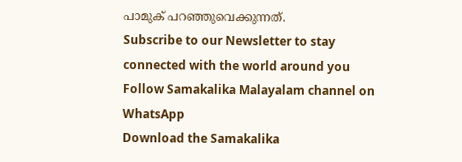പാമുക് പറഞ്ഞുവെക്കുന്നത്.
Subscribe to our Newsletter to stay connected with the world around you
Follow Samakalika Malayalam channel on WhatsApp
Download the Samakalika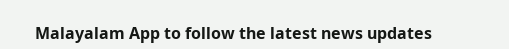Malayalam App to follow the latest news updates